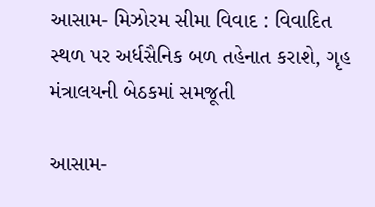આસામ- મિઝોરમ સીમા વિવાદ : વિવાદિત સ્થળ પર અર્ધસૈનિક બળ તહેનાત કરાશે, ગૃહ મંત્રાલયની બેઠકમાં સમજૂતી

આસામ-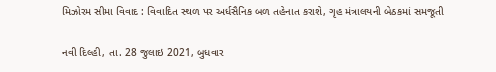મિઝોરમ સીમા વિવાદ : વિવાદિત સ્થળ પર અર્ધસૈનિક બળ તહેનાત કરાશે, ગૃહ મંત્રાલયની બેઠકમાં સમજૂતી

નવી દિલ્હી, તા. 28 જુલાઇ 2021, બુધવાર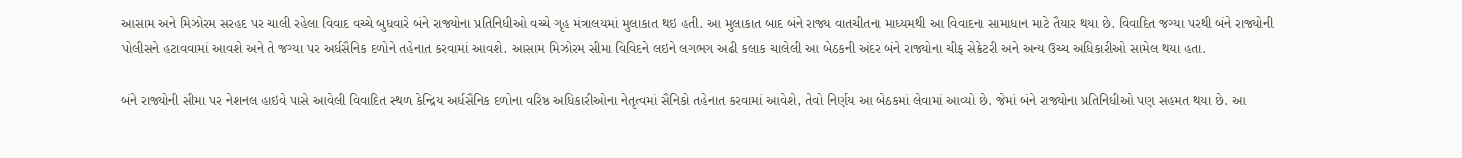આસામ અને મિઝોરમ સરહદ પર ચાલી રહેલા વિવાદ વચ્ચે બુધવારે બંને રાજ્યોના પ્રતિનિધીઓ વચ્ચે ગૃહ મંત્રાલયમાં મુલાકાત થઇ હતી. આ મુલાકાત બાદ બંને રાજ્ય વાતચીતના માધ્યમથી આ વિવાદના સામાધાન માટે તૈયાર થયા છે. વિવાદિત જગ્યા પરથી બંને રાજ્યોની પોલીસને હટાવવામાં આવશે અને તે જગ્યા પર અર્ધસૈનિક દળોને તહેનાત કરવામાં આવશે. આસામ મિઝોરમ સીમા વિવિદને લઇને લગભગ અઢી કલાક ચાલેલી આ બેઠકની અંદર બંને રાજ્યોના ચીફ સેક્રેટરી અને અન્ય ઉચ્ચ અધિકારીઓ સામેલ થયા હતા.

બંને રાજ્યોની સીમા પર નેશનલ હાઇવે પાસે આવેલી વિવાદિત સ્થળ કેન્દ્રિય અર્ધસૈનિક દળોના વરિષ્ઠ અધિકારીઓના નેતૃત્વમાં સૈનિકો તહેનાત કરવામાં આવેશે, તેવો નિર્ણય આ બેઠકમાં લેવામાં આવ્યો છે. જેમાં બંને રાજ્યોના પ્રતિનિધીઓ પણ સહમત થયા છે. આ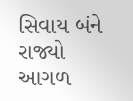સિવાય બંને રાજ્યો આગળ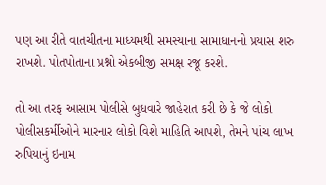પણ આ રીતે વાતચીતના માધ્યમથી સમસ્યાના સામાધાનનો પ્રયાસ શરુ રાખશે. પોતપોતાના પ્રશ્નો એકબીજી સમક્ષ રજૂ કરશે.

તો આ તરફ આસામ પોલીસે બુધવારે જાહેરાત કરી છે કે જે લોકો પોલીસકર્મીઓને મારનાર લોકો વિશે માહિતિ આપશે, તેમને પાંચ લાખ રુપિયાનું ઇનામ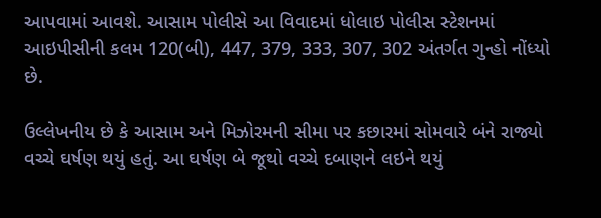આપવામાં આવશે. આસામ પોલીસે આ વિવાદમાં ધોલાઇ પોલીસ સ્ટેશનમાં આઇપીસીની કલમ 120(બી), 447, 379, 333, 307, 302 અંતર્ગત ગુન્હો નોંધ્યો છે.

ઉલ્લેખનીય છે કે આસામ અને મિઝોરમની સીમા પર કછારમાં સોમવારે બંને રાજ્યો વચ્ચે ઘર્ષણ થયું હતું. આ ઘર્ષણ બે જૂથો વચ્ચે દબાણને લઇને થયું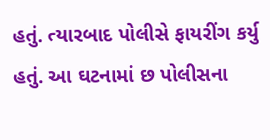હતું. ત્યારબાદ પોલીસે ફાયરીંગ કર્યુ હતું. આ ઘટનામાં છ પોલીસના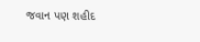જવાન પણ શહીદ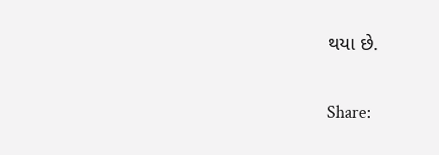થયા છે.

Share: